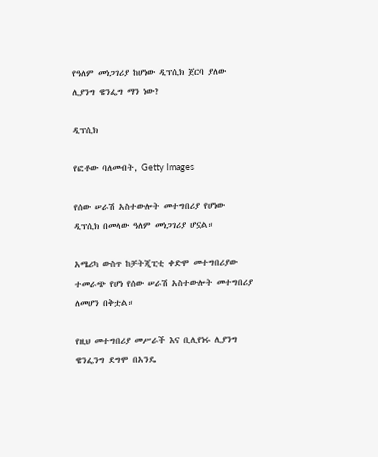የዓለም መነጋገሪያ ከሆነው ዲፕሲክ ጀርባ ያለው ሊያንግ ዌንፌግ ማን ነው?

ዲፕሲክ

የፎቶው ባለመብት, Getty Images

የሰው ሠራሽ አስተውሎት መተግበሪያ የሆነው ዲፕሲክ በመላው ዓለም መነጋገሪያ ሆኗል።

አሜሪካ ውስጥ ከቻትጂፒቲ ቀድሞ መተግበሪያው ተመራጭ የሆነ የሰው ሠራሽ አስተውሎት መተግበሪያ ለመሆን በቅቷል።

የዚህ መተግበሪያ መሥራች እና ቢሊየነሩ ሊያንግ ዌንፌንግ ደግሞ በአንዴ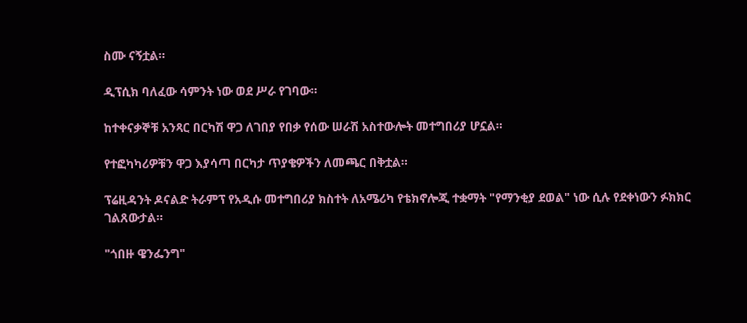ስሙ ናኝቷል።

ዲፕሲክ ባለፈው ሳምንት ነው ወደ ሥራ የገባው።

ከተቀናቃኞቹ አንጻር በርካሽ ዋጋ ለገበያ የበቃ የሰው ሠራሽ አስተውሎት መተግበሪያ ሆኗል።

የተፎካካሪዎቹን ዋጋ እያሳጣ በርካታ ጥያቄዎችን ለመጫር በቅቷል።

ፕሬዚዳንት ዶናልድ ትራምፕ የአዲሱ መተግበሪያ ክስተት ለአሜሪካ የቴክኖሎጂ ተቋማት "የማንቂያ ደወል" ነው ሲሉ የደቀነውን ፉክክር ገልጸውታል።

"ጎበዙ ዌንፌንግ"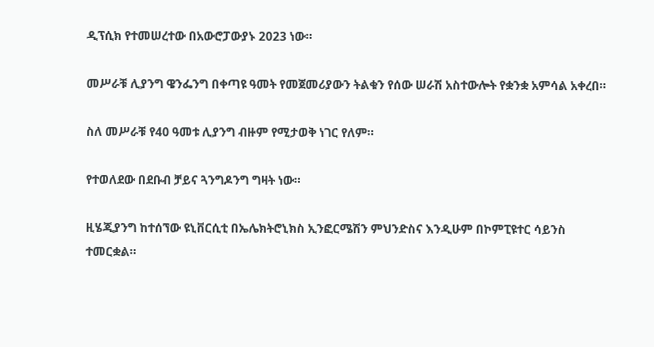ዲፕሲክ የተመሠረተው በአውሮፓውያኑ 2023 ነው።

መሥራቹ ሊያንግ ዌንፌንግ በቀጣዩ ዓመት የመጀመሪያውን ትልቁን የሰው ሠራሽ አስተውሎት የቋንቋ አምሳል አቀረበ።

ስለ መሥራቹ የ40 ዓመቱ ሊያንግ ብዙም የሚታወቅ ነገር የለም።

የተወለደው በደቡብ ቻይና ጓንግዶንግ ግዛት ነው።

ዚሄጂያንግ ከተሰኘው ዩኒቨርሲቲ በኤሌክትሮኒክስ ኢንፎርሜሽን ምህንድስና እንዲሁም በኮምፒዩተር ሳይንስ ተመርቋል።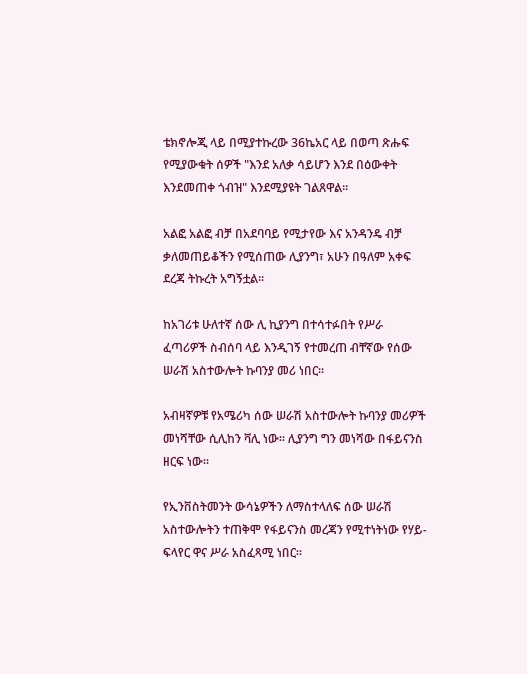ቴክኖሎጂ ላይ በሚያተኩረው 36ኬአር ላይ በወጣ ጽሑፍ የሚያውቁት ሰዎች "እንደ አለቃ ሳይሆን እንደ በዕውቀት እንደመጠቀ ጎብዝ" እንደሚያዩት ገልጸዋል።

አልፎ አልፎ ብቻ በአደባባይ የሚታየው እና አንዳንዴ ብቻ ቃለመጠይቆችን የሚሰጠው ሊያንግ፣ አሁን በዓለም አቀፍ ደረጃ ትኩረት አግኝቷል።

ከአገሪቱ ሁለተኛ ሰው ሊ ኪያንግ በተሳተፉበት የሥራ ፈጣሪዎች ስብሰባ ላይ እንዲገኝ የተመረጠ ብቸኛው የሰው ሠራሽ አስተውሎት ኩባንያ መሪ ነበር።

አብዛኛዎቹ የአሜሪካ ሰው ሠራሽ አስተውሎት ኩባንያ መሪዎች መነሻቸው ሲሊከን ቫሊ ነው። ሊያንግ ግን መነሻው በፋይናንስ ዘርፍ ነው።

የኢንቨስትመንት ውሳኔዎችን ለማስተላለፍ ሰው ሠራሽ አስተውሎትን ተጠቅሞ የፋይናንስ መረጃን የሚተነትነው የሃይ-ፍላየር ዋና ሥራ አስፈጻሚ ነበር።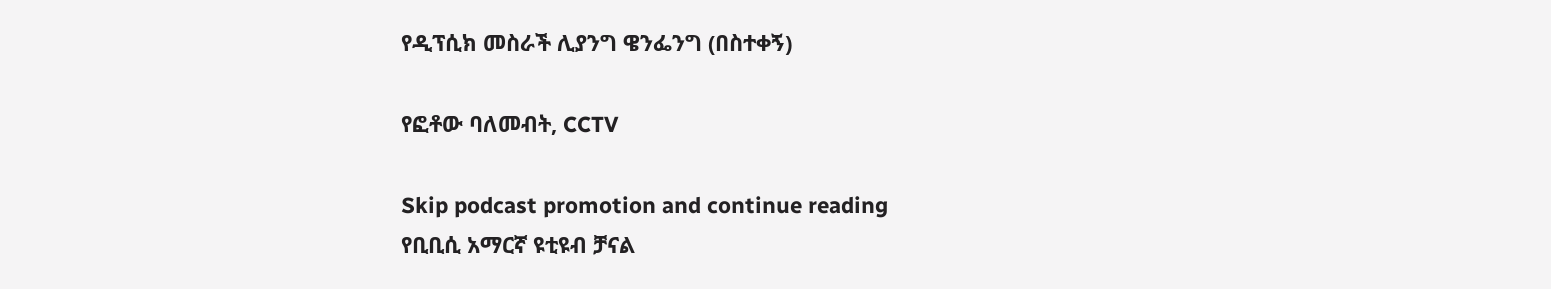የዲፕሲክ መስራች ሊያንግ ዌንፌንግ (በስተቀኝ)

የፎቶው ባለመብት, CCTV

Skip podcast promotion and continue reading
የቢቢሲ አማርኛ ዩቲዩብ ቻናል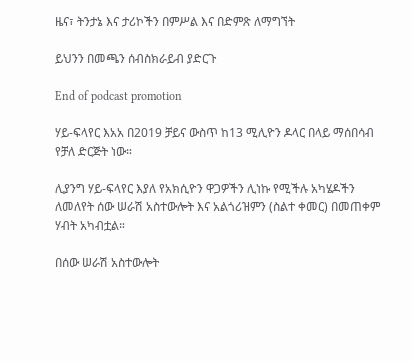ዜና፣ ትንታኔ እና ታሪኮችን በምሥል እና በድምጽ ለማግኘት

ይህንን በመጫን ሰብስክራይብ ያድርጉ

End of podcast promotion

ሃይ-ፍላየር እአአ በ2019 ቻይና ውስጥ ከ13 ሚሊዮን ዶላር በላይ ማሰበሳብ የቻለ ድርጅት ነው።

ሊያንግ ሃይ-ፍላየር እያለ የአክሲዮን ዋጋዎችን ሊነኩ የሚችሉ አካሄዶችን ለመለየት ሰው ሠራሽ አስተውሎት እና አልጎሪዝምን (ስልተ ቀመር) በመጠቀም ሃብት አካብቷል።

በሰው ሠራሽ አስተውሎት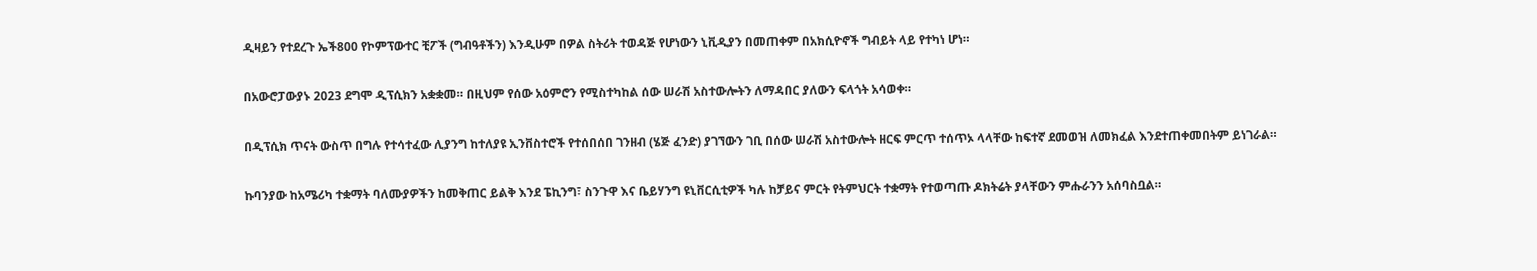ዲዛይን የተደረጉ ኤች800 የኮምፕውተር ቺፖች (ግብዓቶችን) እንዲሁም በዎል ስትሪት ተወዳጅ የሆነውን ኒቪዲያን በመጠቀም በአክሲዮኖች ግብይት ላይ የተካነ ሆነ።

በአውሮፓውያኑ 2023 ደግሞ ዲፕሲክን አቋቋመ። በዚህም የሰው አዕምሮን የሚስተካከል ሰው ሠራሽ አስተውሎትን ለማዳበር ያለውን ፍላጎት አሳወቀ።

በዲፕሲክ ጥናት ውስጥ በግሉ የተሳተፈው ሊያንግ ከተለያዩ ኢንቨስተሮች የተሰበሰበ ገንዘብ (ሄጅ ፈንድ) ያገኘውን ገቢ በሰው ሠራሽ አስተውሎት ዘርፍ ምርጥ ተሰጥኦ ላላቸው ከፍተኛ ደመወዝ ለመክፈል እንደተጠቀመበትም ይነገራል።

ኩባንያው ከአሜሪካ ተቋማት ባለሙያዎችን ከመቅጠር ይልቅ እንደ ፔኪንግ፣ ስንጉዋ እና ቤይሃንግ ዩኒቨርሲቲዎች ካሉ ከቻይና ምርት የትምህርት ተቋማት የተወጣጡ ዶክትሬት ያላቸውን ምሑራንን አሰባስቧል።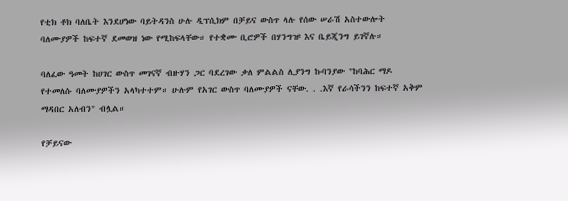የቲክ ቶክ ባለቤት እንደሆነው ባይትዳንስ ሁሉ ዲፕሲክም በቻይና ውስጥ ላሉ የሰው ሠራሽ አስተውሎት ባለሙያዎች ከፍተኛ ደመወዝ ነው የሚከፍላቸው። የተቋሙ ቢሮዎች በሃንግዡ እና ቤይጂንግ ይገኛሉ።

ባለፈው ዓመት ከሀገር ውስጥ መገናኛ ብዙሃን ጋር ባደረገው ቃለ ምልልስ ሊያንግ ኩባንያው "ከባሕር ማዶ የተመለሱ ባለሙያዎችን አላካተተም። ሁሉም የአገር ውስጥ ባለሙያዎች ናቸው. . .እኛ የራሳችንን ከፍተኛ አቅም ማዳበር አለብን" ብሏል።

የቻይናው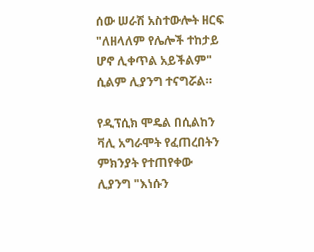ሰው ሠራሽ አስተውሎት ዘርፍ "ለዘላለም የሌሎች ተከታይ ሆኖ ሊቀጥል አይችልም" ሲልም ሊያንግ ተናግሯል።

የዲፕሲክ ሞዴል በሲልከን ቫሊ አግራሞት የፈጠረበትን ምክንያት የተጠየቀው ሊያንግ "እነሱን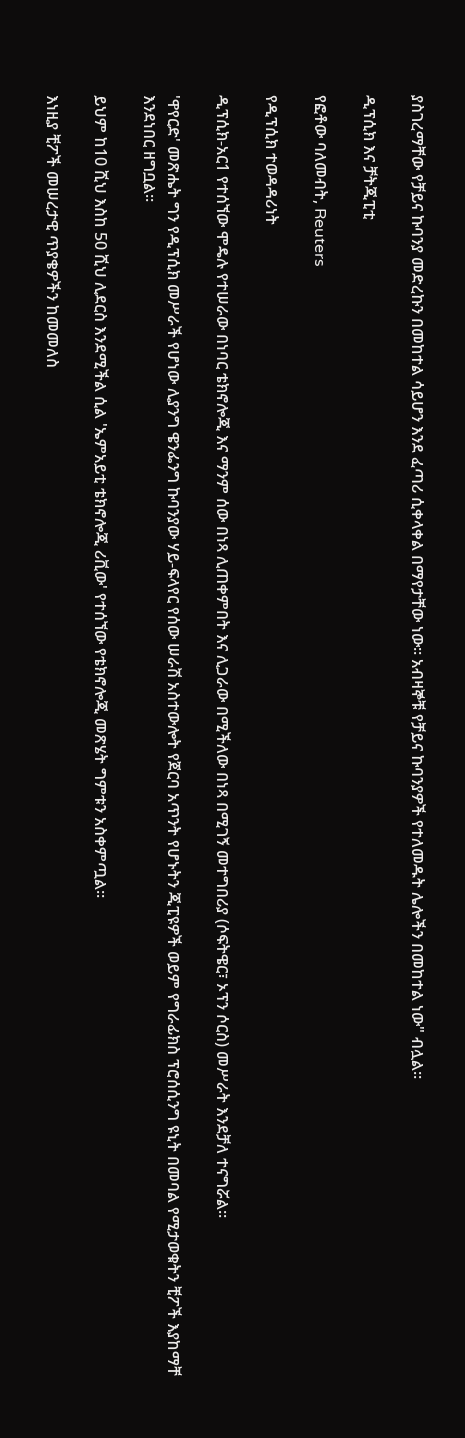ያስገረማቸው የቻይና ኩባንያ መድረኩን በመከተል ሳይሆን እንደ ፈጣሪ ሲቀላቀል በማየታቸው ነው። አብዛኞቹ የቻይና ኩባንያዎች የተለመዱት ሌሎችን በመከተል ነው" ብሏል።

ዲፕሲክ እና ቻትጂፒቲ

የፎቶው ባለመብት, Reuters

የዲፕሲክ ተወዳዳሪነት

ዲፕሲክ-አር1 የተሰኘው ሞዴሉ የተሠራው በነባር ቴክኖሎጂ እና ማንም ሰው በነጻ ሊጠቀምበት እና ሊጋራው በሚችለው በነጻ በሚገኝ መተግበሪያ (ሶፍትዌር፣ ኦፕን ሶርስ) መሥራት እንደቻለ ተናግሯል።

'ዋየርድ' መጽሔት ግን የዲፕሲክ መሥራች የሆነው ሊያንግ ዌንፌንግ ኩባንያው ሃይ-ፍላየር የሰው ሠራሽ አስተውሎት የጀርባ አጥንት የሆኑትን ጂፒዩዎች ወይም የግራፊክስ ፕሮሰሲንግ ዩኒት በመባል የሚታወቁትን ቺፖች እያከማቸ እንደነበር ዘግቧል።

ይህም ከ10 ሺህ እስከ 50 ሺህ ሊደርስ እንደሚችል ሲል 'ኤምአይቲ ቴክኖሎጂ ሪቪው' የተሰኘው የቴክኖሎጂ መጽሄት ግምቱን አስቀምጧል።

እነዚያ ቺፖች መሠረታዊ ጥያቄዎችን ከመመለስ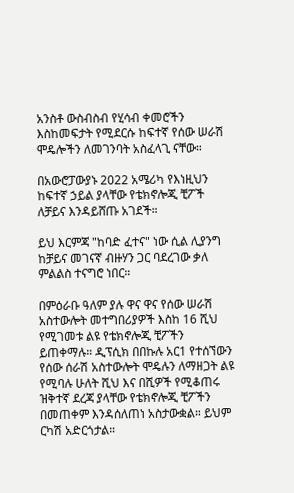አንስቶ ውስብስብ የሂሳብ ቀመሮችን እስከመፍታት የሚደርሱ ከፍተኛ የሰው ሠራሽ ሞዴሎችን ለመገንባት አስፈላጊ ናቸው።

በአውሮፓውያኑ 2022 አሜሪካ የእነዚህን ከፍተኛ ኃይል ያላቸው የቴክኖሎጂ ቺፖች ለቻይና እንዳይሸጡ አገደች።

ይህ እርምጃ "ከባድ ፈተና" ነው ሲል ሊያንግ ከቻይና መገናኛ ብዙሃን ጋር ባደረገው ቃለ ምልልስ ተናግሮ ነበር።

በምዕራቡ ዓለም ያሉ ዋና ዋና የሰው ሠራሽ አስተውሎት መተግበሪያዎች እስከ 16 ሺህ የሚገመቱ ልዩ የቴክኖሎጂ ቺፖችን ይጠቀማሉ። ዲፕሲክ በበኩሉ አር1 የተሰኘውን የሰው ሰራሽ አስተውሎት ሞዴሉን ለማዘጋት ልዩ የሚባሉ ሁለት ሺህ እና በሺዎች የሚቆጠሩ ዝቅተኛ ደረጃ ያላቸው የቴክኖሎጂ ቺፖችን በመጠቀም እንዳሰለጠነ አስታውቋል። ይህም ርካሽ አድርጎታል።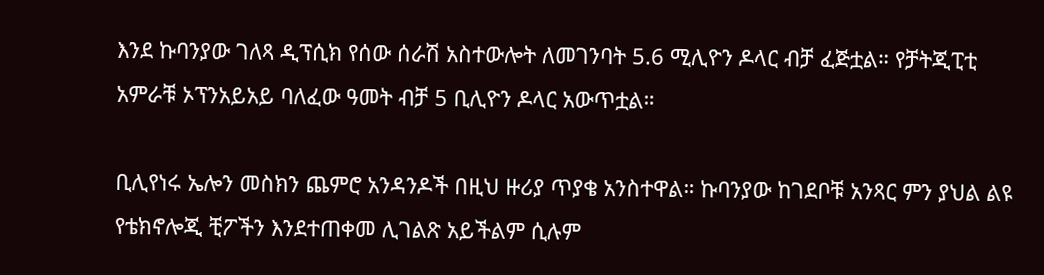እንደ ኩባንያው ገለጻ ዲፕሲክ የሰው ሰራሽ አስተውሎት ለመገንባት 5.6 ሚሊዮን ዶላር ብቻ ፈጅቷል። የቻትጂፒቲ አምራቹ ኦፕንአይአይ ባለፈው ዓመት ብቻ 5 ቢሊዮን ዶላር አውጥቷል።

ቢሊየነሩ ኤሎን መስክን ጨምሮ አንዳንዶች በዚህ ዙሪያ ጥያቄ አንስተዋል። ኩባንያው ከገደቦቹ አንጻር ምን ያህል ልዩ የቴክኖሎጂ ቺፖችን እንደተጠቀመ ሊገልጽ አይችልም ሲሉም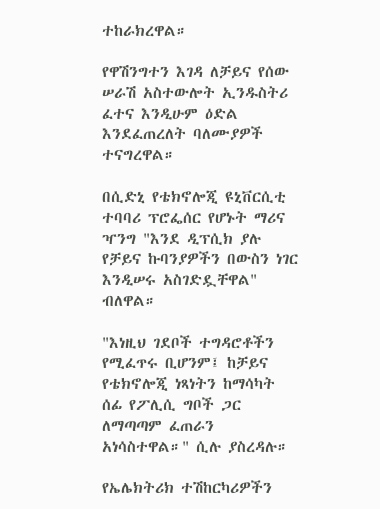ተከራክረዋል።

የዋሽንግተን እገዳ ለቻይና የሰው ሠራሽ አስተውሎት ኢንዱስትሪ ፈተና እንዲሁም ዕድል እንደፈጠረለት ባለሙያዎች ተናግረዋል።

በሲድኒ የቴክኖሎጂ ዩኒቨርሲቲ ተባባሪ ፕሮፌሰር የሆኑት ማሪና ዣንግ "እንደ ዲፕሲክ ያሉ የቻይና ኩባንያዎችን በውስን ነገር እንዲሠሩ አስገድዷቸዋል" ብለዋል።

"እነዚህ ገደቦች ተግዳሮቶችን የሚፈጥሩ ቢሆንም፤ ከቻይና የቴክኖሎጂ ነጻነትን ከማሳካት ሰፊ የፖሊሲ ግቦች ጋር ለማጣጣም ፈጠራን አነሳስተዋል።" ሲሉ ያስረዳሉ።

የኤሌክትሪክ ተሽከርካሪዎችን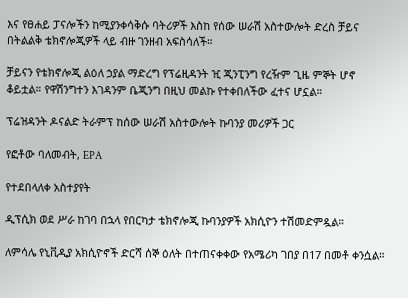እና የፀሐይ ፓናሎችን ከሚያንቀሳቅሱ ባትሪዎች እስከ የሰው ሠራሽ አስተውሎት ድረስ ቻይና በትልልቅ ቴክኖሎጂዎች ላይ ብዙ ገንዘብ አፍስሳለች።

ቻይናን የቴክኖሎጂ ልዕለ ኃያል ማድረግ የፕሬዚዳንት ዢ ጂንፒንግ የረዥም ጊዜ ምኞት ሆኖ ቆይቷል። የዋሽንግተን እገዳንም ቤጂንግ በዚህ መልኩ የተቀበለችው ፈተና ሆኗል።

ፕሬዝዳንት ዶናልድ ትራምፕ ከሰው ሠራሽ አስተውሎት ኩባንያ መሪዎች ጋር

የፎቶው ባለመብት, EPA

የተደበላለቀ አስተያየት

ዲፕሲክ ወደ ሥራ ከገባ በኋላ የበርካታ ቴክኖሎጂ ኩባንያዎች አክሲዮን ተሽመድምዷል።

ለምሳሌ የኒቪዲያ አክሲዮኖች ድርሻ ሰኞ ዕለት በተጠናቀቀው የአሜሪካ ገበያ በ17 በመቶ ቀንሷል።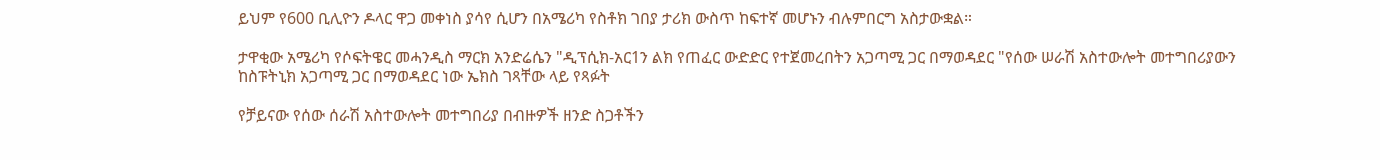ይህም የ600 ቢሊዮን ዶላር ዋጋ መቀነስ ያሳየ ሲሆን በአሜሪካ የስቶክ ገበያ ታሪክ ውስጥ ከፍተኛ መሆኑን ብሉምበርግ አስታውቋል።

ታዋቂው አሜሪካ የሶፍትዌር መሓንዲስ ማርክ አንድሬሴን "ዲፕሲክ-አር1ን ልክ የጠፈር ውድድር የተጀመረበትን አጋጣሚ ጋር በማወዳደር "የሰው ሠራሽ አስተውሎት መተግበሪያውን ከስፑትኒክ አጋጣሚ ጋር በማወዳደር ነው ኤክስ ገጻቸው ላይ የጻፉት

የቻይናው የሰው ሰራሽ አስተውሎት መተግበሪያ በብዙዎች ዘንድ ስጋቶችን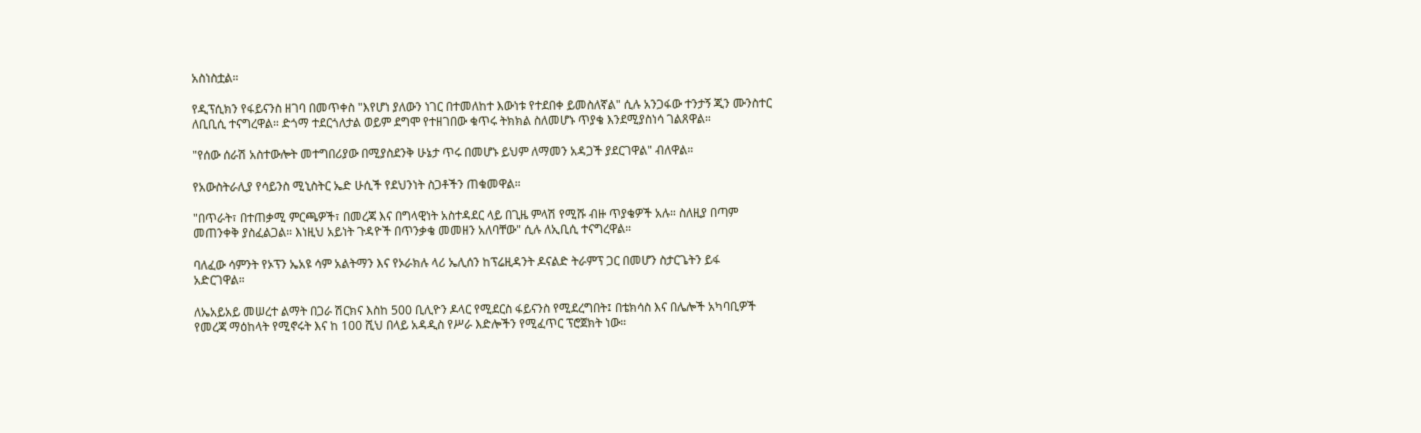አስነስቷል።

የዲፕሲክን የፋይናንስ ዘገባ በመጥቀስ "እየሆነ ያለውን ነገር በተመለከተ እውነቱ የተደበቀ ይመስለኛል" ሲሉ አንጋፋው ተንታኝ ጂን ሙንስተር ለቢቢሲ ተናግረዋል። ድጎማ ተደርጎለታል ወይም ደግሞ የተዘገበው ቁጥሩ ትክክል ስለመሆኑ ጥያቄ እንደሚያስነሳ ገልጸዋል።

"የሰው ሰራሽ አስተውሎት መተግበሪያው በሚያስደንቅ ሁኔታ ጥሩ በመሆኑ ይህም ለማመን አዳጋች ያደርገዋል" ብለዋል።

የአውስትራሊያ የሳይንስ ሚኒስትር ኤድ ሁሲች የደህንነት ስጋቶችን ጠቁመዋል።

"በጥራት፣ በተጠቃሚ ምርጫዎች፣ በመረጃ እና በግላዊነት አስተዳደር ላይ በጊዜ ምላሽ የሚሹ ብዙ ጥያቄዎች አሉ። ስለዚያ በጣም መጠንቀቅ ያስፈልጋል። እነዚህ አይነት ጉዳዮች በጥንቃቄ መመዘን አለባቸው" ሲሉ ለኢቢሲ ተናግረዋል።

ባለፈው ሳምንት የኦፕን ኤአዩ ሳም አልትማን እና የኦራክሉ ላሪ ኤሊሰን ከፕሬዚዳንት ዶናልድ ትራምፕ ጋር በመሆን ስታርጌትን ይፋ አድርገዋል።

ለኤአይአይ መሠረተ ልማት በጋራ ሽርክና እስከ 500 ቢሊዮን ዶላር የሚደርስ ፋይናንስ የሚደረግበት፤ በቴክሳስ እና በሌሎች አካባቢዎች የመረጃ ማዕከላት የሚኖሩት እና ከ 100 ሺህ በላይ አዳዲስ የሥራ እድሎችን የሚፈጥር ፕሮጀክት ነው።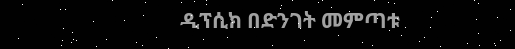ዲፕሲክ በድንገት መምጣቱ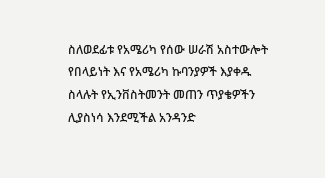ስለወደፊቱ የአሜሪካ የሰው ሠራሽ አስተውሎት የበላይነት እና የአሜሪካ ኩባንያዎች እያቀዱ ስላሉት የኢንቨስትመንት መጠን ጥያቄዎችን ሊያስነሳ እንደሚችል አንዳንድ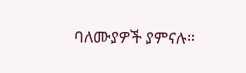ባለሙያዎች ያምናሉ።